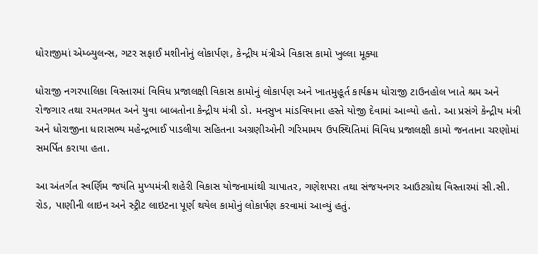ધોરાજીમાં એમ્બ્યુલન્સ, ગટર સફાઈ મશીનોનું લોકાર્પણ, કેન્દ્રીય મંત્રીએ વિકાસ કામો ખુલ્લા મૂક્યા

ધોરાજી નગરપાલિકા વિસ્તારમાં વિવિધ પ્રજાલક્ષી વિકાસ કામોનું લોકાર્પણ અને ખાતમુહૂર્ત કાર્યક્રમ ધોરાજી ટાઉનહોલ ખાતે શ્રમ અને રોજગાર તથા રમતગમત અને યુવા બાબતોના કેન્દ્રીય મંત્રી ડો. મનસુખ માંડવિયાના હસ્તે યોજી દેવામાં આવ્યો હતો. આ પ્રસંગે કેન્દ્રીય મંત્રી અને ધોરાજીના ધારાસભ્ય મહેન્દ્રભાઈ પાડલીયા સહિતના અગ્રણીઓની ગરિમામય ઉપસ્થિતિમાં વિવિધ પ્રજાલક્ષી કામો જનતાના ચરણોમાં સમર્પિત કરાયા હતા.

આ અંતર્ગત સ્વર્ણિમ જયંતિ મુખ્યમંત્રી શહેરી વિકાસ યોજનામાંથી ચાપાતર, ગણેશપરા તથા સંજયનગર આઉટગ્રોથ વિસ્તારમાં સી.સી. રોડ, પાણીની લાઇન અને સ્ટ્રીટ લાઇટના પૂર્ણ થયેલ કામોનું લોકાર્પણ કરવામાં આવ્યું હતું.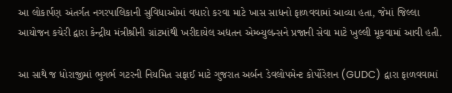આ લોકાર્પણ અંતર્ગત નગરપાલિકાની સુવિધાઓમાં વધારો કરવા માટે ખાસ સાધનો ફાળવવામાં આવ્યા હતા, જેમાં જિલ્લા આયોજન કચેરી દ્વારા કેન્દ્રીય મંત્રીશ્રીની ગ્રાંટમાંથી ખરીદાયેલ અદ્યતન એમ્બ્યુલન્સને પ્રજાની સેવા માટે ખુલ્લી મૂકવામાં આવી હતી.

આ સાથે જ ધોરાજીમાં ભુગર્ભ ગટરની નિયમિત સફાઈ માટે ગુજરાત અર્બન ડેવલોપમેન્ટ કોર્પોરેશન (GUDC) દ્વારા ફાળવવામાં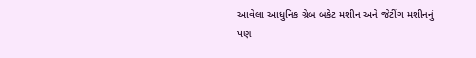આવેલા આધુનિક ગ્રેબ બકેટ મશીન અને જેટીંગ મશીનનું પણ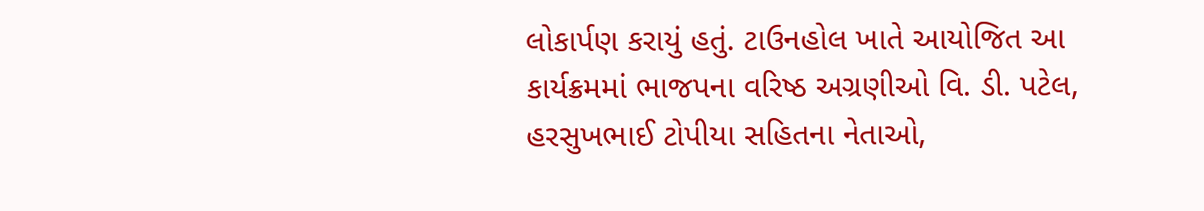લોકાર્પણ કરાયું હતું. ટાઉનહોલ ખાતે આયોજિત આ કાર્યક્રમમાં ભાજપના વરિષ્ઠ અગ્રણીઓ વિ. ડી. પટેલ, હરસુખભાઈ ટોપીયા સહિતના નેતાઓ,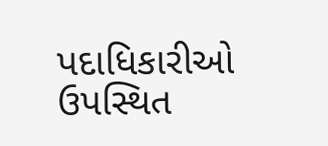પદાધિકારીઓ ઉપસ્થિત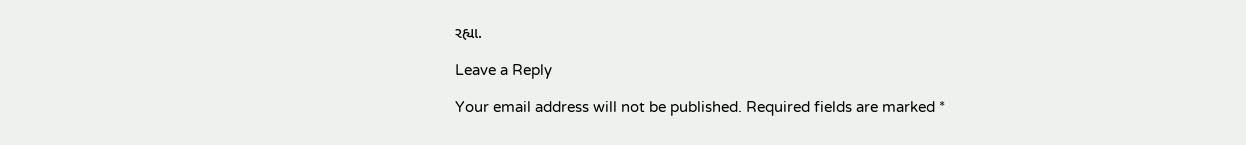રહ્યા.

Leave a Reply

Your email address will not be published. Required fields are marked *